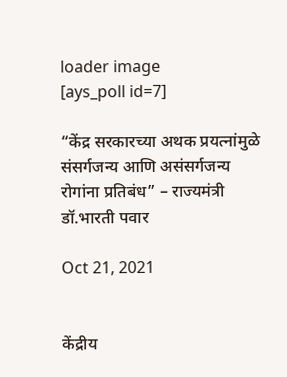loader image
[ays_poll id=7]

“केंद्र सरकारच्या अथक प्रयत्नांमुळे संसर्गजन्य आणि असंसर्गजन्य रोगांना प्रतिबंध” – राज्यमंत्री डॉ.भारती पवार

Oct 21, 2021


केंद्रीय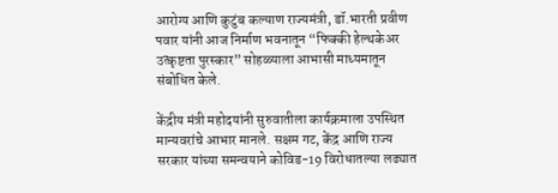आरोग्य आणि कुटुंब कल्याण राज्यमंत्री, डॉ.भारती प्रवीण पवार यांनी आज निर्माण भवनातून “फिक्की हेल्थकेअर उत्कृष्टता पुरस्कार” सोहळ्याला आभासी माध्यमातून संबोधित केले.

केंद्रीय मंत्री महोदयांनी सुरुवातीला कार्यक्रमाला उपस्थित मान्यवरांचे आभार मानले. सक्षम गट, केंद्र आणि राज्य सरकार यांच्या समन्वयाने कोविड-19 विरोधातल्या लढ्यात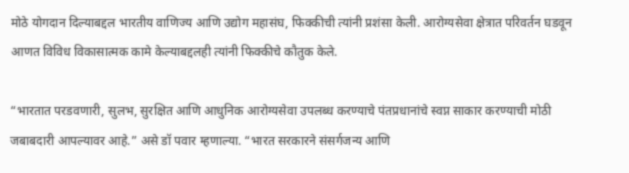मोठे योगदान दिल्याबद्दल भारतीय वाणिज्य आणि उद्योग महासंघ, फिक्कीची त्यांनी प्रशंसा केली. आरोग्यसेवा क्षेत्रात परिवर्तन घडवून आणत विविध विकासात्मक कामे केल्याबद्दलही त्यांनी फिक्कीचे कौतुक केले.

“भारतात परडवणारी, सुलभ, सुरक्षित आणि आधुनिक आरोग्यसेवा उपलब्ध करण्याचे पंतप्रधानांचे स्वप्न साकार करण्याची मोठी जबाबदारी आपल्यावर आहे.” असे डॉ पवार म्हणाल्या. “भारत सरकारने संसर्गजन्य आणि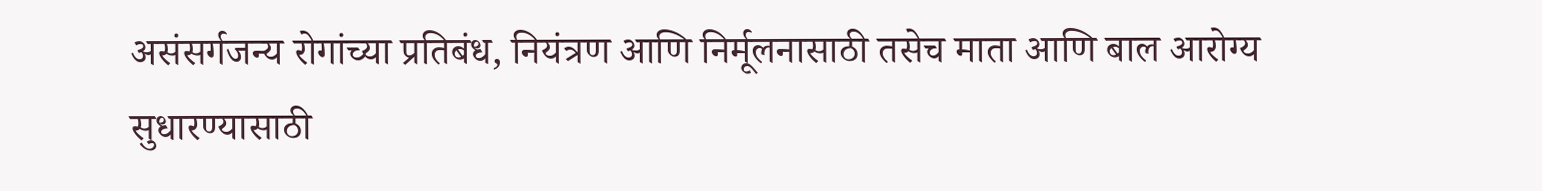असंसर्गजन्य रोगांच्या प्रतिबंध, नियंत्रण आणि निर्मूलनासाठी तसेच माता आणि बाल आरोग्य सुधारण्यासाठी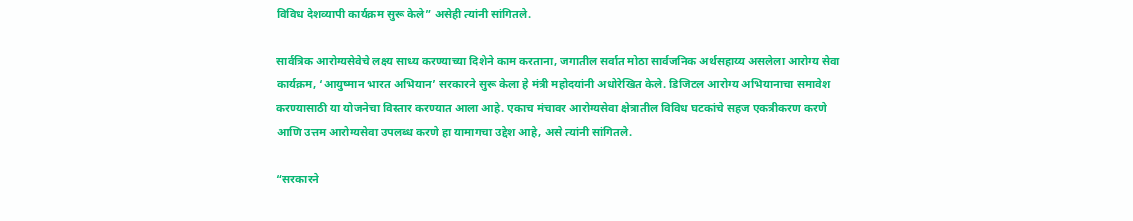विविध देशव्यापी कार्यक्रम सुरू केले” असेही त्यांनी सांगितले.

सार्वत्रिक आरोग्यसेवेचे लक्ष्य साध्य करण्याच्या दिशेने काम करताना, जगातील सर्वात मोठा सार्वजनिक अर्थसहाय्य असलेला आरोग्य सेवा कार्यक्रम, ‘आयुष्मान भारत अभियान’ सरकारने सुरू केला हे मंत्री महोदयांनी अधोरेखित केले. डिजिटल आरोग्य अभियानाचा समावेश करण्यासाठी या योजनेचा विस्तार करण्यात आला आहे. एकाच मंचावर आरोग्यसेवा क्षेत्रातील विविध घटकांचे सहज एकत्रीकरण करणे आणि उत्तम आरोग्यसेवा उपलब्ध करणे हा यामागचा उद्देश आहे, असे त्यांनी सांगितले.

“सरकारने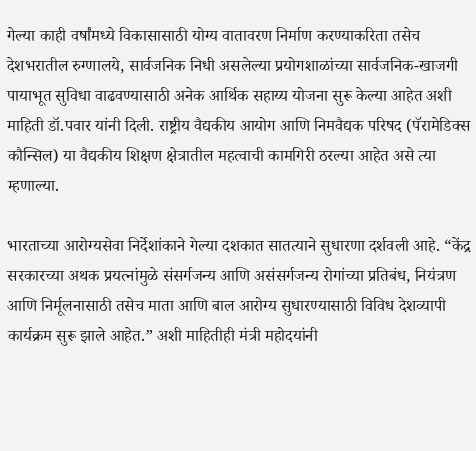गेल्या काही वर्षांमध्ये विकासासाठी योग्य वातावरण निर्माण करण्याकरिता तसेच देशभरातील रुग्णालये, सार्वजनिक निधी असलेल्या प्रयोगशाळांच्या सार्वजनिक-खाजगी पायाभूत सुविधा वाढवण्यासाठी अनेक आर्थिक सहाय्य योजना सुरू केल्या आहेत अशी माहिती डॉ.पवार यांनी दिली. राष्ट्रीय वैद्यकीय आयोग आणि निमवैद्यक परिषद (पॅरामेडिक्स कौन्सिल) या वैद्यकीय शिक्षण क्षेत्रातील महत्वाची कामगिरी ठरल्या आहेत असे त्या म्हणाल्या.

भारताच्या आरोग्यसेवा निर्देशांकाने गेल्या दशकात सातत्याने सुधारणा दर्शवली आहे. “केंद्र सरकारच्या अथक प्रयत्नांमुळे संसर्गजन्य आणि असंसर्गजन्य रोगांच्या प्रतिबंध, नियंत्रण आणि निर्मूलनासाठी तसेच माता आणि बाल आरोग्य सुधारण्यासाठी विविध देशव्यापी कार्यक्रम सुरू झाले आहेत.” अशी माहितीही मंत्री महोदयांनी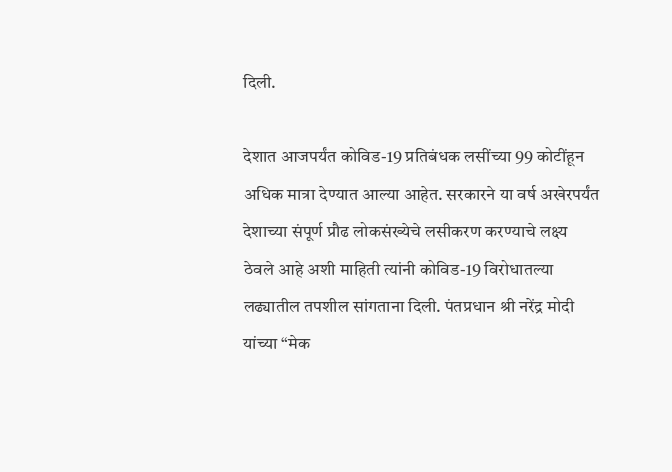दिली.

देशात आजपर्यंत कोविड-19 प्रतिबंधक लसींच्या 99 कोटींहून अधिक मात्रा देण्यात आल्या आहेत. सरकारने या वर्ष अखेरपर्यंत देशाच्या संपूर्ण प्रौढ लोकसंख्येचे लसीकरण करण्याचे लक्ष्य ठेवले आहे अशी माहिती त्यांनी कोविड-19 विरोधातल्या लढ्यातील तपशील सांगताना दिली. पंतप्रधान श्री नरेंद्र मोदी यांच्या “मेक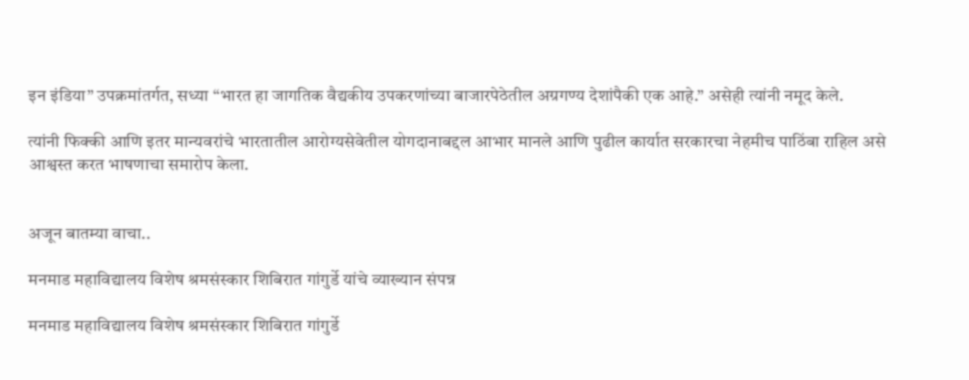इन इंडिया” उपक्रमांतर्गत, सध्या “भारत हा जागतिक वैद्यकीय उपकरणांच्या बाजारपेठेतील अग्रगण्य देशांपैकी एक आहे.” असेही त्यांनी नमूद केले.

त्यांनी फिक्की आणि इतर मान्यवरांचे भारतातील आरोग्यसेवेतील योगदानाबद्दल आभार मानले आणि पुढील कार्यात सरकारचा नेहमीच पाठिंबा राहिल असे आश्वस्त करत भाषणाचा समारोप केला.


अजून बातम्या वाचा..

मनमाड महाविद्यालय विशेष श्रमसंस्कार शिबिरात गांगुर्डे यांचे व्याख्यान संपन्न

मनमाड महाविद्यालय विशेष श्रमसंस्कार शिबिरात गांगुर्डे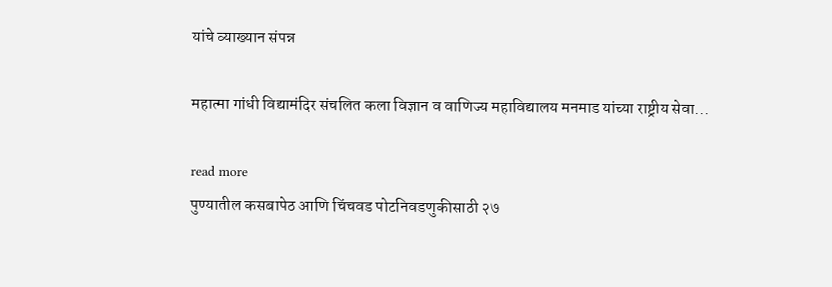यांचे व्याख्यान संपन्न

महात्मा गांधी विद्यामंदिर संचलित कला विज्ञान व वाणिज्य महाविद्यालय मनमाड यांच्या राष्ट्रीय सेवा...

read more
पुण्यातील कसबापेठ आणि चिंचवड पोटनिवडणुकीसाठी २७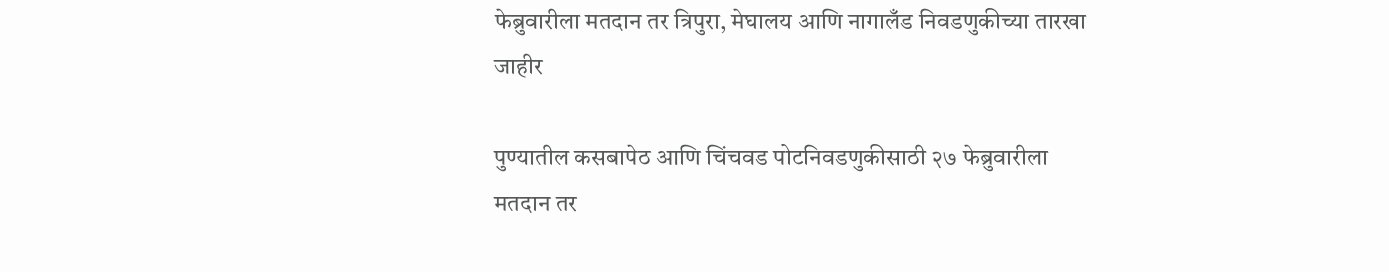फेब्रुवारीला मतदान तर त्रिपुरा, मेघालय आणि नागालँड निवडणुकीच्या तारखा जाहीर

पुण्यातील कसबापेठ आणि चिंचवड पोटनिवडणुकीसाठी २७ फेब्रुवारीला मतदान तर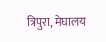त्रिपुरा, मेघालय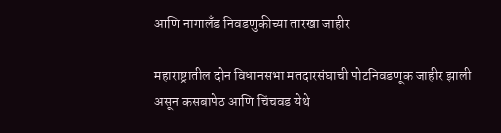आणि नागालँड निवडणुकीच्या तारखा जाहीर

महाराष्ट्रातील दोन विधानसभा मतदारसंघाची पोटनिवडणूक जाहीर झाली असून कसबापेठ आणि चिंचवड येथे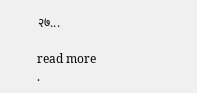२७...

read more
.